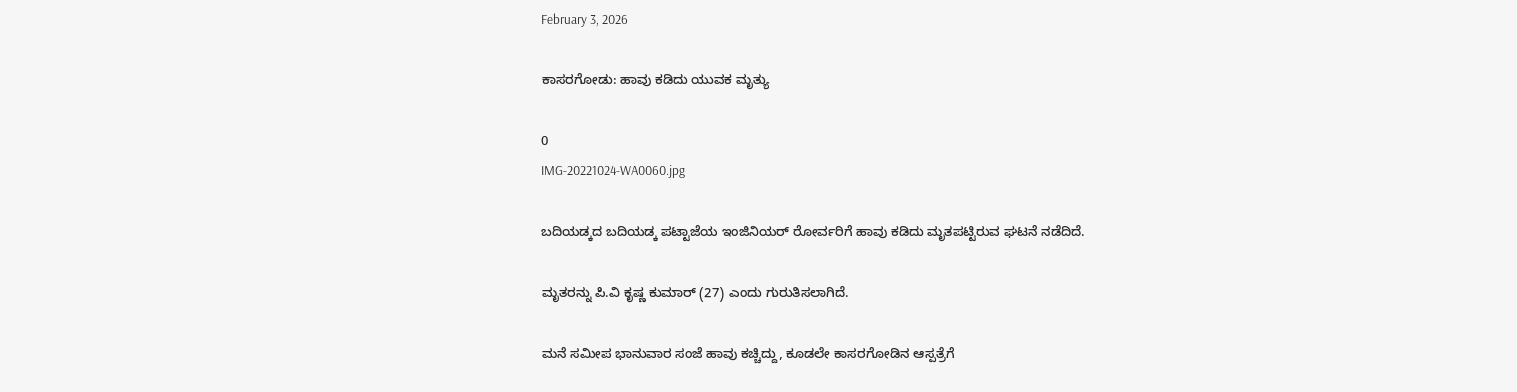February 3, 2026

ಕಾಸರಗೋಡು: ಹಾವು ಕಡಿದು ಯುವಕ ಮೃತ್ಯು

0
IMG-20221024-WA0060.jpg

ಬದಿಯಡ್ಕದ ಬದಿಯಡ್ಕ ಪಟ್ಟಾಜೆಯ ಇಂಜಿನಿಯರ್ ರೋರ್ವರಿಗೆ ಹಾವು ಕಡಿದು ಮೃತಪಟ್ಟಿರುವ ಘಟನೆ ನಡೆದಿದೆ.

ಮೃತರನ್ನು ಪಿ.ವಿ ಕೃಷ್ಣ ಕುಮಾರ್ (27) ಎಂದು ಗುರುತಿಸಲಾಗಿದೆ.

ಮನೆ ಸಮೀಪ ಭಾನುವಾರ ಸಂಜೆ ಹಾವು ಕಚ್ಚಿದ್ದು, ಕೂಡಲೇ ಕಾಸರಗೋಡಿನ ಆಸ್ಪತ್ರೆಗೆ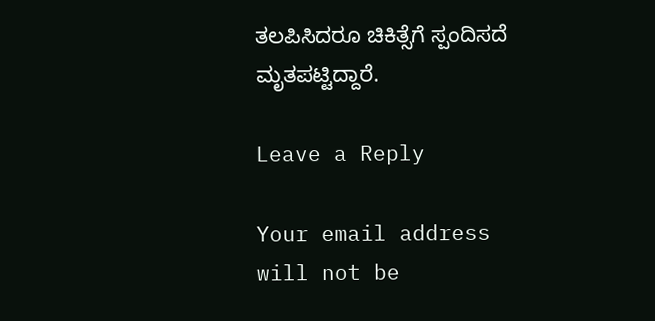ತಲಪಿಸಿದರೂ ಚಿಕಿತ್ಸೆಗೆ ಸ್ಪಂದಿಸದೆ ಮೃತಪಟ್ಟಿದ್ದಾರೆ.

Leave a Reply

Your email address will not be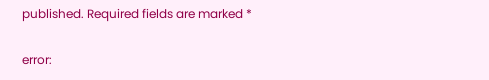published. Required fields are marked *

error: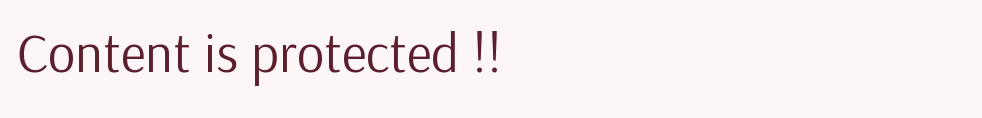Content is protected !!